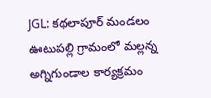JGL: కథలాపూర్ మండలం ఊటుపల్లి గ్రామంలో మల్లన్న అగ్నిగుండాల కార్యక్రమం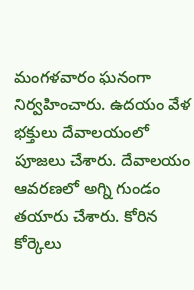మంగళవారం ఘనంగా నిర్వహించారు. ఉదయం వేళ భక్తులు దేవాలయంలో పూజలు చేశారు. దేవాలయం ఆవరణలో అగ్ని గుండం తయారు చేశారు. కోరిన కోర్కెలు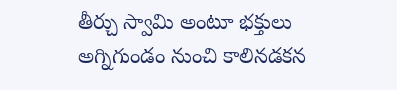తీర్చు స్వామి అంటూ భక్తులు అగ్నిగుండం నుంచి కాలినడకన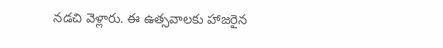నడచి వెళ్లారు. ఈ ఉత్సవాలకు హాజరైన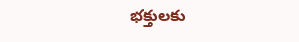భక్తులకు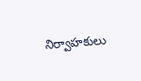నిర్వాహకులు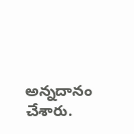అన్నదానం చేశారు.